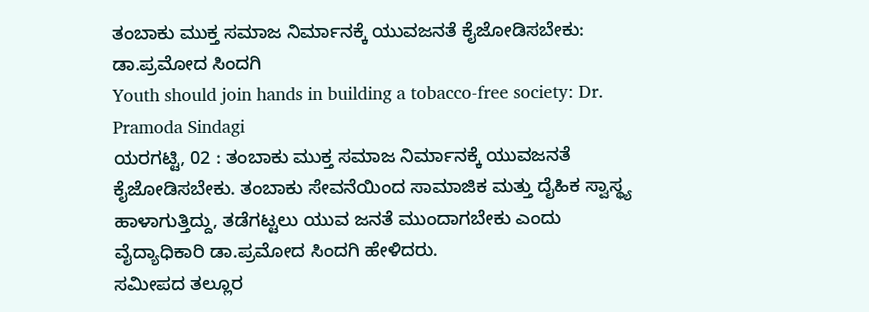ತಂಬಾಕು ಮುಕ್ತ ಸಮಾಜ ನಿರ್ಮಾನಕ್ಕೆ ಯುವಜನತೆ ಕೈಜೋಡಿಸಬೇಕು: ಡಾ.ಪ್ರಮೋದ ಸಿಂದಗಿ
Youth should join hands in building a tobacco-free society: Dr. Pramoda Sindagi
ಯರಗಟ್ಟಿ, 02 : ತಂಬಾಕು ಮುಕ್ತ ಸಮಾಜ ನಿರ್ಮಾನಕ್ಕೆ ಯುವಜನತೆ ಕೈಜೋಡಿಸಬೇಕು. ತಂಬಾಕು ಸೇವನೆಯಿಂದ ಸಾಮಾಜಿಕ ಮತ್ತು ದೈಹಿಕ ಸ್ವಾಸ್ಥ್ಯ ಹಾಳಾಗುತ್ತಿದ್ದು, ತಡೆಗಟ್ಟಲು ಯುವ ಜನತೆ ಮುಂದಾಗಬೇಕು ಎಂದು ವೈದ್ಯಾಧಿಕಾರಿ ಡಾ.ಪ್ರಮೋದ ಸಿಂದಗಿ ಹೇಳಿದರು.
ಸಮೀಪದ ತಲ್ಲೂರ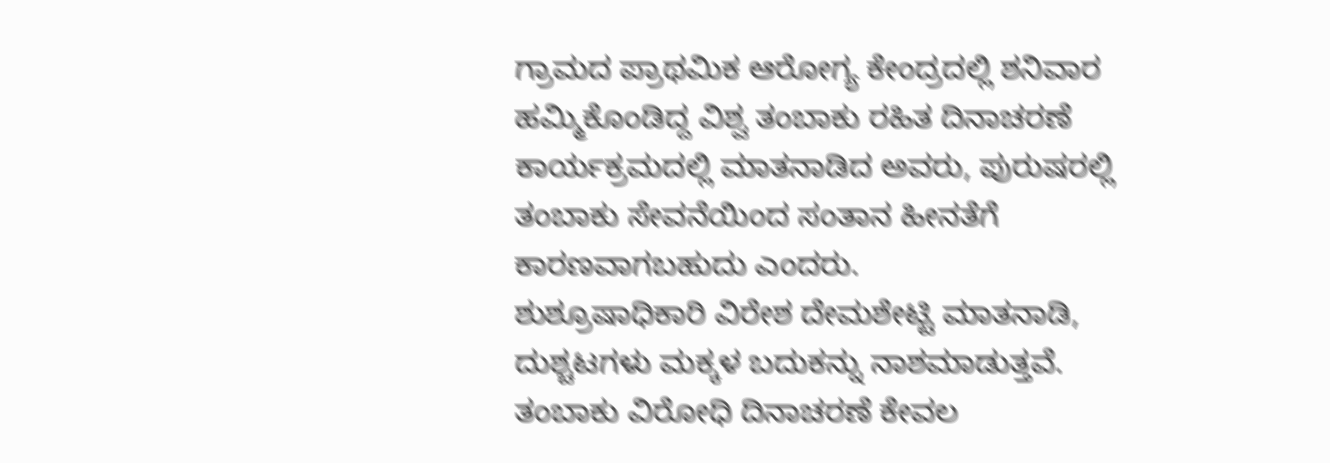ಗ್ರಾಮದ ಪ್ರಾಥಮಿಕ ಆರೋಗ್ಯ ಕೇಂದ್ರದಲ್ಲಿ ಶನಿವಾರ ಹಮ್ಮಿಕೊಂಡಿದ್ದ ವಿಶ್ವ ತಂಬಾಕು ರಹಿತ ದಿನಾಚರಣೆ ಕಾರ್ಯಕ್ರಮದಲ್ಲಿ ಮಾತನಾಡಿದ ಅವರು, ಪುರುಷರಲ್ಲಿ ತಂಬಾಕು ಸೇವನೆಯಿಂದ ಸಂತಾನ ಹೀನತೆಗೆ ಕಾರಣವಾಗಬಹುದು ಎಂದರು.
ಶುಶ್ರೂಷಾಧಿಕಾರಿ ವಿರೇಶ ದೇಮಶೇಟ್ಟಿ ಮಾತನಾಡಿ, ದುಶ್ಚಟಗಳು ಮಕ್ಕಳ ಬದುಕನ್ನು ನಾಶಮಾಡುತ್ತವೆ. ತಂಬಾಕು ವಿರೋಧಿ ದಿನಾಚರಣೆ ಕೇವಲ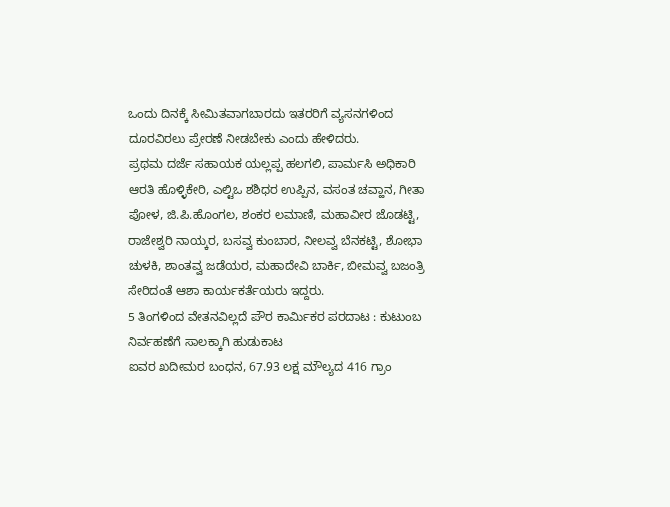ಒಂದು ದಿನಕ್ಕೆ ಸೀಮಿತವಾಗಬಾರದು ಇತರರಿಗೆ ವ್ಯಸನಗಳಿಂದ ದೂರವಿರಲು ಪ್ರೇರಣೆ ನೀಡಬೇಕು ಎಂದು ಹೇಳಿದರು.
ಪ್ರಥಮ ದರ್ಜೆ ಸಹಾಯಕ ಯಲ್ಲಪ್ಪ ಹಲಗಲಿ, ಪಾರ್ಮಸಿ ಅಧಿಕಾರಿ ಆರತಿ ಹೊಳ್ಳಿಕೇರಿ, ಎಲ್ಟಿಒ ಶಶಿಧರ ಉಪ್ಪಿನ, ವಸಂತ ಚವ್ಹಾನ, ಗೀತಾ ಪೋಳ, ಜಿ.ಪಿ.ಹೊಂಗಲ, ಶಂಕರ ಲಮಾಣಿ, ಮಹಾವೀರ ಜೊಡಟ್ಟಿ, ರಾಜೇಶ್ವರಿ ನಾಯ್ಕರ, ಬಸವ್ವ ಕುಂಬಾರ, ನೀಲವ್ವ ಬೆನಕಟ್ಟಿ, ಶೋಭಾ ಚುಳಕಿ, ಶಾಂತವ್ವ ಜಡೆಯರ, ಮಹಾದೇವಿ ಬಾರ್ಕಿ, ಬೀಮವ್ವ ಬಜಂತ್ರಿ ಸೇರಿದಂತೆ ಆಶಾ ಕಾರ್ಯಕರ್ತೆಯರು ಇದ್ದರು.
5 ತಿಂಗಳಿಂದ ವೇತನವಿಲ್ಲದೆ ಪೌರ ಕಾರ್ಮಿಕರ ಪರದಾಟ : ಕುಟುಂಬ ನಿರ್ವಹಣೆಗೆ ಸಾಲಕ್ಕಾಗಿ ಹುಡುಕಾಟ
ಐವರ ಖದೀಮರ ಬಂಧನ, 67.93 ಲಕ್ಷ ಮೌಲ್ಯದ 416 ಗ್ರಾಂ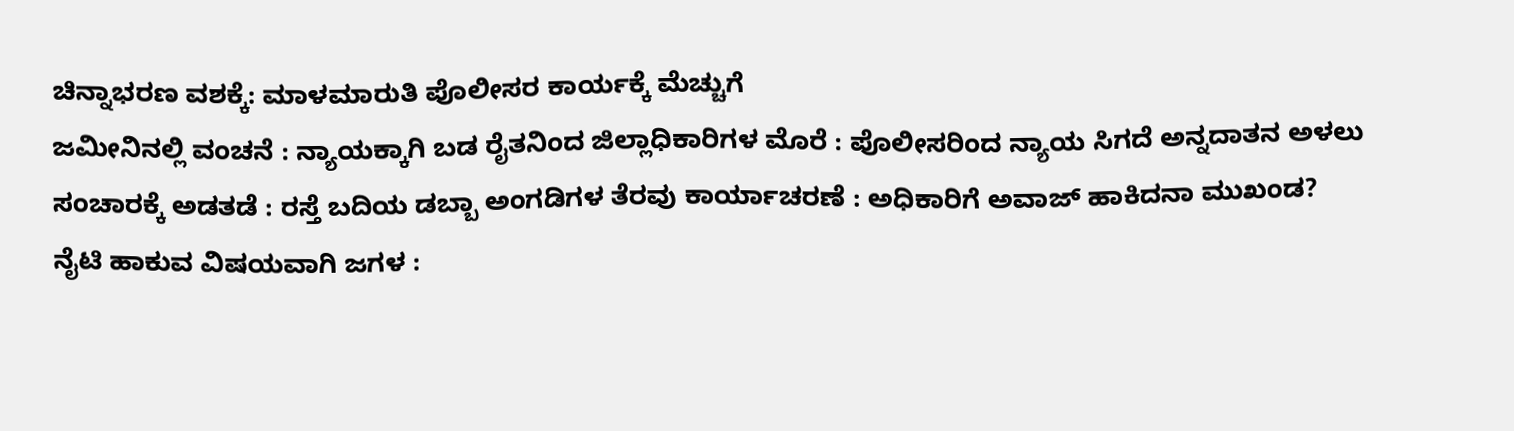ಚಿನ್ನಾಭರಣ ವಶಕ್ಕೆ: ಮಾಳಮಾರುತಿ ಪೊಲೀಸರ ಕಾರ್ಯಕ್ಕೆ ಮೆಚ್ಚುಗೆ
ಜಮೀನಿನಲ್ಲಿ ವಂಚನೆ : ನ್ಯಾಯಕ್ಕಾಗಿ ಬಡ ರೈತನಿಂದ ಜಿಲ್ಲಾಧಿಕಾರಿಗಳ ಮೊರೆ : ಪೊಲೀಸರಿಂದ ನ್ಯಾಯ ಸಿಗದೆ ಅನ್ನದಾತನ ಅಳಲು
ಸಂಚಾರಕ್ಕೆ ಅಡತಡೆ : ರಸ್ತೆ ಬದಿಯ ಡಬ್ಬಾ ಅಂಗಡಿಗಳ ತೆರವು ಕಾರ್ಯಾಚರಣೆ : ಅಧಿಕಾರಿಗೆ ಅವಾಜ್ ಹಾಕಿದನಾ ಮುಖಂಡ?
ನೈಟಿ ಹಾಕುವ ವಿಷಯವಾಗಿ ಜಗಳ :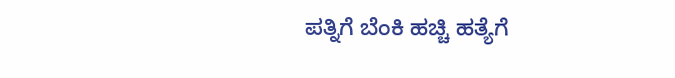ಪತ್ನಿಗೆ ಬೆಂಕಿ ಹಚ್ಚಿ ಹತ್ಯೆಗೆ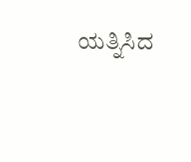ಯತ್ನಿಸಿದ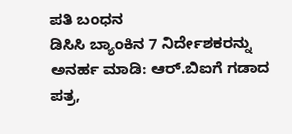ಪತಿ ಬಂಧನ
ಡಿಸಿಸಿ ಬ್ಯಾಂಕಿನ 7 ನಿರ್ದೇಶಕರನ್ನು ಅನರ್ಹ ಮಾಡಿ: ಆರ್.ಬಿಐಗೆ ಗಡಾದ ಪತ್ರ,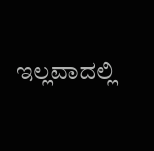ಇಲ್ಲವಾದಲ್ಲಿ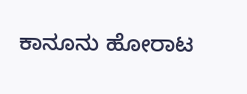ಕಾನೂನು ಹೋರಾಟ